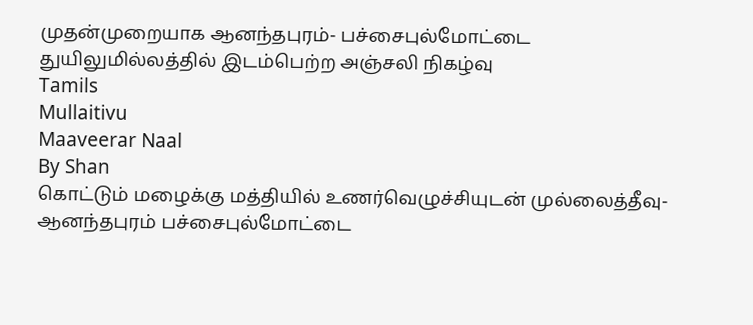முதன்முறையாக ஆனந்தபுரம்- பச்சைபுல்மோட்டை துயிலுமில்லத்தில் இடம்பெற்ற அஞ்சலி நிகழ்வு
Tamils
Mullaitivu
Maaveerar Naal
By Shan
கொட்டும் மழைக்கு மத்தியில் உணர்வெழுச்சியுடன் முல்லைத்தீவு- ஆனந்தபுரம் பச்சைபுல்மோட்டை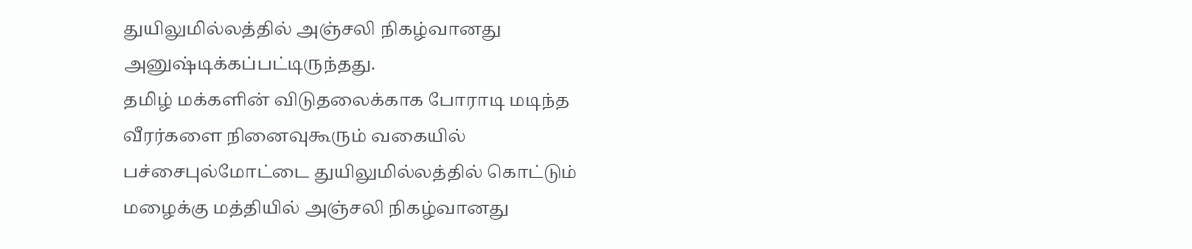துயிலுமில்லத்தில் அஞ்சலி நிகழ்வானது அனுஷ்டிக்கப்பட்டிருந்தது.
தமிழ் மக்களின் விடுதலைக்காக போராடி மடிந்த வீரர்களை நினைவுகூரும் வகையில் பச்சைபுல்மோட்டை துயிலுமில்லத்தில் கொட்டும் மழைக்கு மத்தியில் அஞ்சலி நிகழ்வானது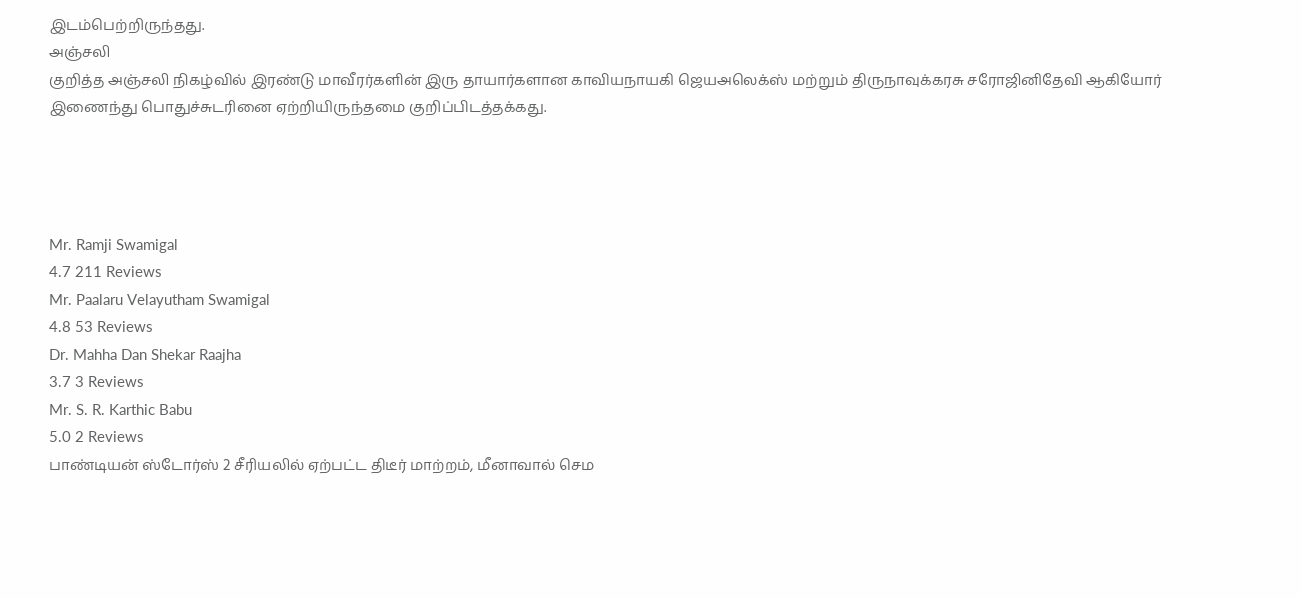இடம்பெற்றிருந்தது.
அஞ்சலி
குறித்த அஞ்சலி நிகழ்வில் இரண்டு மாவீரர்களின் இரு தாயார்களான காவியநாயகி ஜெயஅலெக்ஸ் மற்றும் திருநாவுக்கரசு சரோஜினிதேவி ஆகியோர் இணைந்து பொதுச்சுடரினை ஏற்றியிருந்தமை குறிப்பிடத்தக்கது.




Mr. Ramji Swamigal
4.7 211 Reviews
Mr. Paalaru Velayutham Swamigal
4.8 53 Reviews
Dr. Mahha Dan Shekar Raajha
3.7 3 Reviews
Mr. S. R. Karthic Babu
5.0 2 Reviews
பாண்டியன் ஸ்டோர்ஸ் 2 சீரியலில் ஏற்பட்ட திடீர் மாற்றம், மீனாவால் செம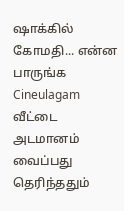ஷாக்கில் கோமதி... என்ன பாருங்க Cineulagam
வீட்டை அடமானம் வைப்பது தெரிந்ததும்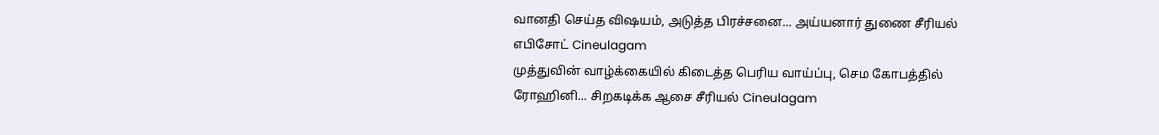வானதி செய்த விஷயம், அடுத்த பிரச்சனை... அய்யனார் துணை சீரியல் எபிசோட் Cineulagam
முத்துவின் வாழ்க்கையில் கிடைத்த பெரிய வாய்ப்பு, செம கோபத்தில் ரோஹினி... சிறகடிக்க ஆசை சீரியல் Cineulagam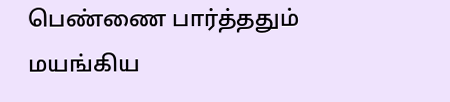பெண்ணை பார்த்ததும் மயங்கிய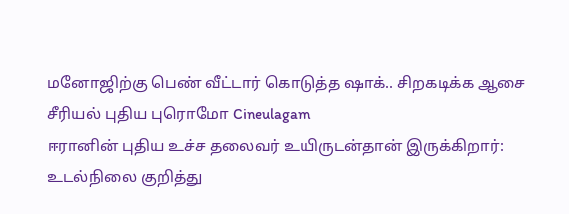மனோஜிற்கு பெண் வீட்டார் கொடுத்த ஷாக்.. சிறகடிக்க ஆசை சீரியல் புதிய புரொமோ Cineulagam
ஈரானின் புதிய உச்ச தலைவர் உயிருடன்தான் இருக்கிறார்: உடல்நிலை குறித்து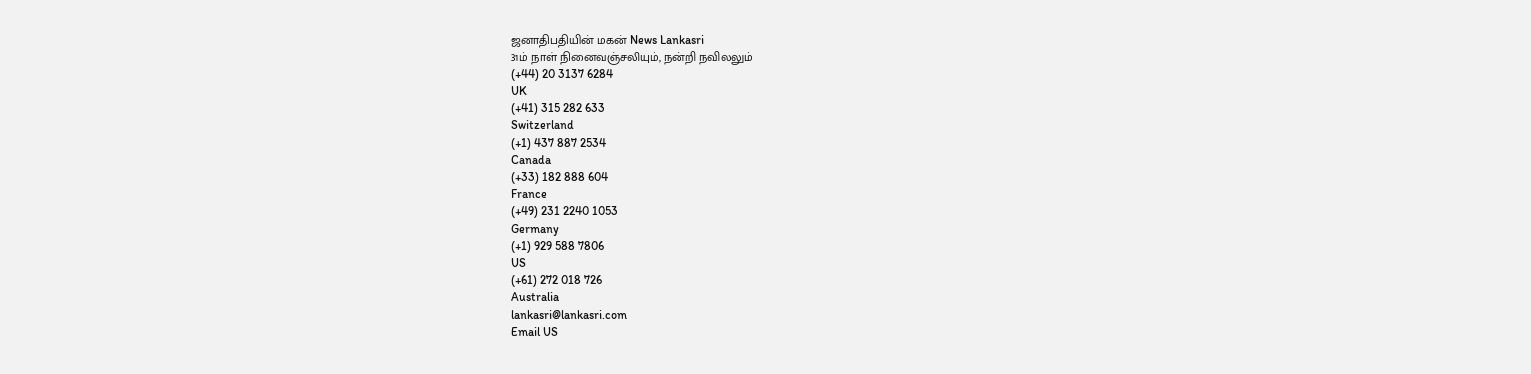ஜனாதிபதியின் மகன் News Lankasri
31ம் நாள் நினைவஞ்சலியும், நன்றி நவிலலும்
(+44) 20 3137 6284
UK
(+41) 315 282 633
Switzerland
(+1) 437 887 2534
Canada
(+33) 182 888 604
France
(+49) 231 2240 1053
Germany
(+1) 929 588 7806
US
(+61) 272 018 726
Australia
lankasri@lankasri.com
Email US